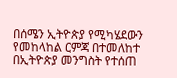በሰሜን ኢትዮጵያ የሚካሄደውን የመከላከል ርምጃ በተመለከተ በኢትዮጵያ መንግስት የተሰጠ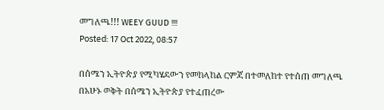መግለጫ!!! WEEY GUUD !!!
Posted: 17 Oct 2022, 08:57

በሰሜን ኢትዮጵያ የሚካሄደውን የመከላከል ርምጃ በተመለከተ የተሰጠ መግለጫ
በአሁኑ ወቅት በሰሜን ኢትዮጵያ የተፈጠረው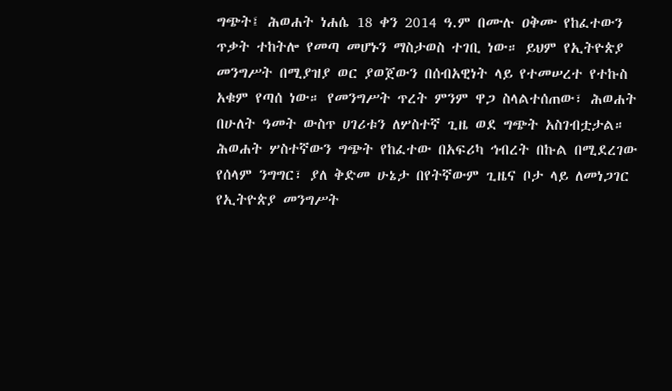ግጭት፤ ሕወሐት ነሐሴ 18 ቀን 2014 ዓ.ም በሙሉ ዐቅሙ የከፈተውን ጥቃት ተከትሎ የመጣ መሆኑን ማስታወስ ተገቢ ነው። ይህም የኢትዮጵያ መንግሥት በሚያዝያ ወር ያወጀውን በሰብአዊነት ላይ የተመሠረተ የተኩስ አቁም የጣሰ ነው። የመንግሥት ጥረት ምንም ዋጋ ስላልተሰጠው፣ ሕወሐት በሁለት ዓመት ውስጥ ሀገሪቱን ለሦስተኛ ጊዜ ወደ ግጭት አስገብቷታል።
ሕወሐት ሦስተኛውን ግጭት የከፈተው በአፍሪካ ኅብረት በኩል በሚደረገው የሰላም ንግግር፣ ያለ ቅድመ ሁኔታ በየትኛውም ጊዜና ቦታ ላይ ለመነጋገር የኢትዮጵያ መንግሥት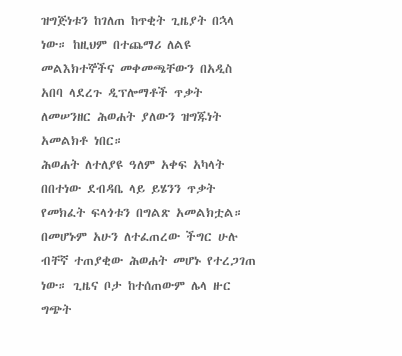ዝግጅነቱን ከገለጠ ከጥቂት ጊዜያት በኋላ ነው። ከዚህም በተጨማሪ ለልዩ መልእክተኞችና መቀመጫቸውን በአዲስ አበባ ላደረጉ ዲፕሎማቶች ጥቃት ለመሠንዘር ሕወሐት ያለውን ዝግጁነት አመልክቶ ነበር።
ሕወሐት ለተለያዩ ዓለም አቀፍ አካላት በበተነው ደብዳቤ ላይ ይሄንን ጥቃት የመክፈት ፍላጎቱን በግልጽ አመልክቷል። በመሆኑም አሁን ለተፈጠረው ችግር ሁሉ ብቸኛ ተጠያቂው ሕወሐት መሆኑ የተረጋገጠ ነው። ጊዜና ቦታ ከተሰጠውም ሌላ ዙር ግጭት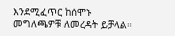እንደሚፈጥር ከሰሞኑ መግለጫዎቹ ለመረዳት ይቻላል።